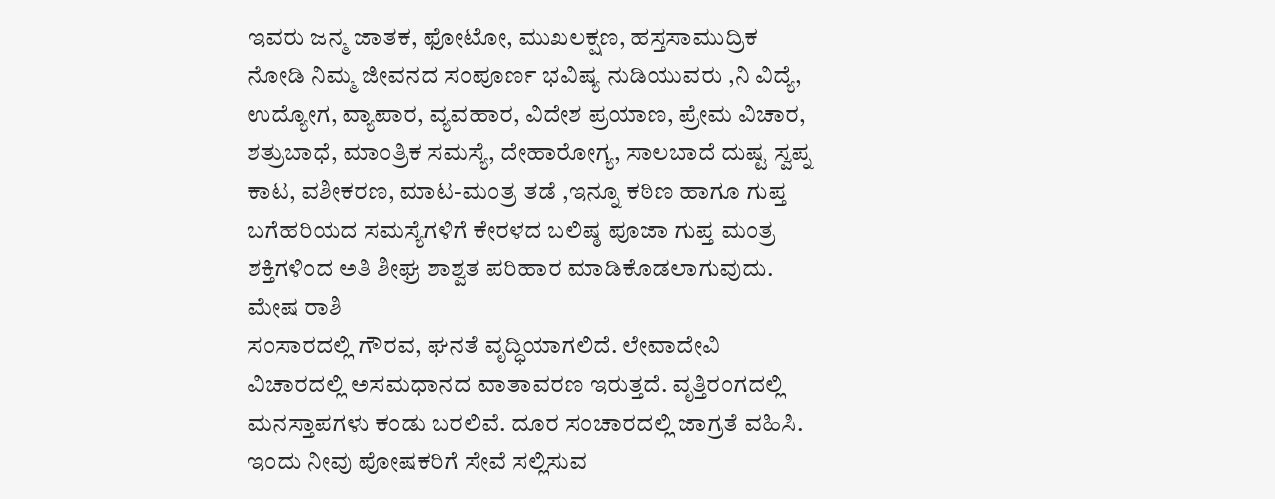ಇವರು ಜನ್ಮ ಜಾತಕ, ಫೋಟೋ, ಮುಖಲಕ್ಷಣ, ಹಸ್ತಸಾಮುದ್ರಿಕ ನೋಡಿ ನಿಮ್ಮ ಜೀವನದ ಸಂಪೂರ್ಣ ಭವಿಷ್ಯ ನುಡಿಯುವರು ,ನಿ ವಿದ್ಯೆ, ಉದ್ಯೋಗ, ವ್ಯಾಪಾರ, ವ್ಯವಹಾರ, ವಿದೇಶ ಪ್ರಯಾಣ, ಪ್ರೇಮ ವಿಚಾರ, ಶತ್ರುಬಾಧೆ, ಮಾಂತ್ರಿಕ ಸಮಸ್ಯೆ, ದೇಹಾರೋಗ್ಯ, ಸಾಲಬಾದೆ ದುಷ್ಟ ಸ್ವಪ್ನ ಕಾಟ, ವಶೀಕರಣ, ಮಾಟ-ಮಂತ್ರ ತಡೆ ,ಇನ್ನೂ ಕಠಿಣ ಹಾಗೂ ಗುಪ್ತ ಬಗೆಹರಿಯದ ಸಮಸ್ಯೆಗಳಿಗೆ ಕೇರಳದ ಬಲಿಷ್ಠ ಪೂಜಾ ಗುಪ್ತ ಮಂತ್ರ ಶಕ್ತಿಗಳಿಂದ ಅತಿ ಶೀಘ್ರ ಶಾಶ್ವತ ಪರಿಹಾರ ಮಾಡಿಕೊಡಲಾಗುವುದು.
ಮೇಷ ರಾಶಿ
ಸಂಸಾರದಲ್ಲಿ ಗೌರವ, ಘನತೆ ವೃದ್ಧಿಯಾಗಲಿದೆ. ಲೇವಾದೇವಿ ವಿಚಾರದಲ್ಲಿ ಅಸಮಧಾನದ ವಾತಾವರಣ ಇರುತ್ತದೆ. ವೃತ್ತಿರಂಗದಲ್ಲಿ ಮನಸ್ತಾಪಗಳು ಕಂಡು ಬರಲಿವೆ. ದೂರ ಸಂಚಾರದಲ್ಲಿ ಜಾಗ್ರತೆ ವಹಿಸಿ. ಇಂದು ನೀವು ಪೋಷಕರಿಗೆ ಸೇವೆ ಸಲ್ಲಿಸುವ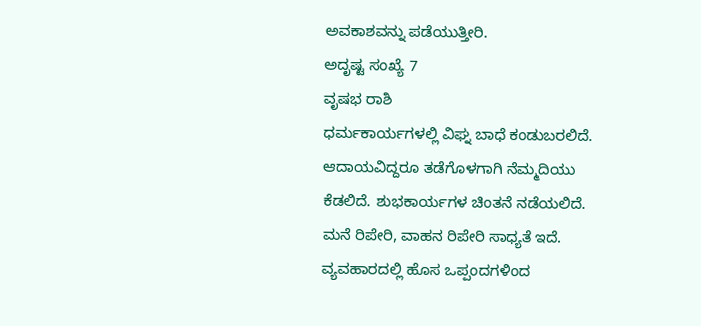ಅವಕಾಶವನ್ನು ಪಡೆಯುತ್ತೀರಿ.
ಅದೃಷ್ಟ ಸಂಖ್ಯೆ 7
ವೃಷಭ ರಾಶಿ
ಧರ್ಮಕಾರ್ಯಗಳಲ್ಲಿ ವಿಘ್ನ ಬಾಧೆ ಕಂಡುಬರಲಿದೆ. ಆದಾಯವಿದ್ದರೂ ತಡೆಗೊಳಗಾಗಿ ನೆಮ್ಮದಿಯು ಕೆಡಲಿದೆ. ಶುಭಕಾರ್ಯಗಳ ಚಿಂತನೆ ನಡೆಯಲಿದೆ. ಮನೆ ರಿಪೇರಿ, ವಾಹನ ರಿಪೇರಿ ಸಾಧ್ಯತೆ ಇದೆ. ವ್ಯವಹಾರದಲ್ಲಿ ಹೊಸ ಒಪ್ಪಂದಗಳಿಂದ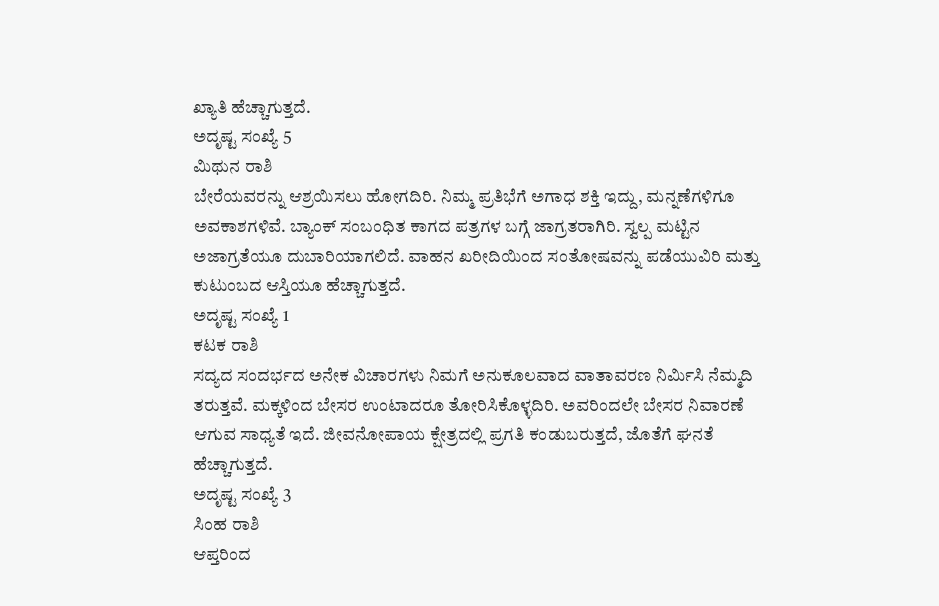ಖ್ಯಾತಿ ಹೆಚ್ಚಾಗುತ್ತದೆ.
ಅದೃಷ್ಟ ಸಂಖ್ಯೆ 5
ಮಿಥುನ ರಾಶಿ
ಬೇರೆಯವರನ್ನು ಆಶ್ರಯಿಸಲು ಹೋಗದಿರಿ. ನಿಮ್ಮ ಪ್ರತಿಭೆಗೆ ಅಗಾಧ ಶಕ್ತಿ ಇದ್ದು, ಮನ್ನಣೆಗಳಿಗೂ ಅವಕಾಶಗಳಿವೆ. ಬ್ಯಾಂಕ್ ಸಂಬಂಧಿತ ಕಾಗದ ಪತ್ರಗಳ ಬಗ್ಗೆ ಜಾಗ್ರತರಾಗಿರಿ. ಸ್ವಲ್ಪ ಮಟ್ಟಿನ ಅಜಾಗ್ರತೆಯೂ ದುಬಾರಿಯಾಗಲಿದೆ. ವಾಹನ ಖರೀದಿಯಿಂದ ಸಂತೋಷವನ್ನು ಪಡೆಯುವಿರಿ ಮತ್ತು ಕುಟುಂಬದ ಆಸ್ತಿಯೂ ಹೆಚ್ಚಾಗುತ್ತದೆ.
ಅದೃಷ್ಟ ಸಂಖ್ಯೆ 1
ಕಟಕ ರಾಶಿ
ಸದ್ಯದ ಸಂದರ್ಭದ ಅನೇಕ ವಿಚಾರಗಳು ನಿಮಗೆ ಅನುಕೂಲವಾದ ವಾತಾವರಣ ನಿರ್ಮಿಸಿ ನೆಮ್ಮದಿ ತರುತ್ತವೆ. ಮಕ್ಕಳಿಂದ ಬೇಸರ ಉಂಟಾದರೂ ತೋರಿಸಿಕೊಳ್ಳದಿರಿ. ಅವರಿಂದಲೇ ಬೇಸರ ನಿವಾರಣೆ ಆಗುವ ಸಾಧ್ಯತೆ ಇದೆ. ಜೀವನೋಪಾಯ ಕ್ಷೇತ್ರದಲ್ಲಿ ಪ್ರಗತಿ ಕಂಡುಬರುತ್ತದೆ, ಜೊತೆಗೆ ಘನತೆ ಹೆಚ್ಚಾಗುತ್ತದೆ.
ಅದೃಷ್ಟ ಸಂಖ್ಯೆ 3
ಸಿಂಹ ರಾಶಿ
ಆಪ್ತರಿಂದ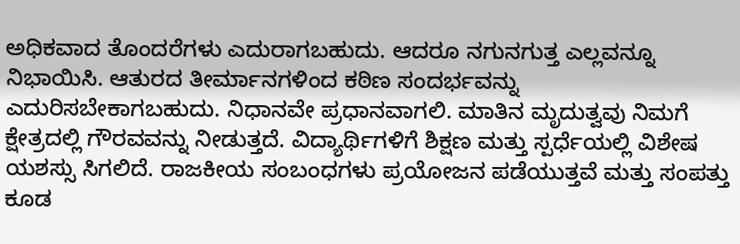ಅಧಿಕವಾದ ತೊಂದರೆಗಳು ಎದುರಾಗಬಹುದು. ಆದರೂ ನಗುನಗುತ್ತ ಎಲ್ಲವನ್ನೂ ನಿಭಾಯಿಸಿ. ಆತುರದ ತೀರ್ಮಾನಗಳಿಂದ ಕಠಿಣ ಸಂದರ್ಭವನ್ನು ಎದುರಿಸಬೇಕಾಗಬಹುದು. ನಿಧಾನವೇ ಪ್ರಧಾನವಾಗಲಿ. ಮಾತಿನ ಮೃದುತ್ವವು ನಿಮಗೆ ಕ್ಷೇತ್ರದಲ್ಲಿ ಗೌರವವನ್ನು ನೀಡುತ್ತದೆ. ವಿದ್ಯಾರ್ಥಿಗಳಿಗೆ ಶಿಕ್ಷಣ ಮತ್ತು ಸ್ಪರ್ಧೆಯಲ್ಲಿ ವಿಶೇಷ ಯಶಸ್ಸು ಸಿಗಲಿದೆ. ರಾಜಕೀಯ ಸಂಬಂಧಗಳು ಪ್ರಯೋಜನ ಪಡೆಯುತ್ತವೆ ಮತ್ತು ಸಂಪತ್ತು ಕೂಡ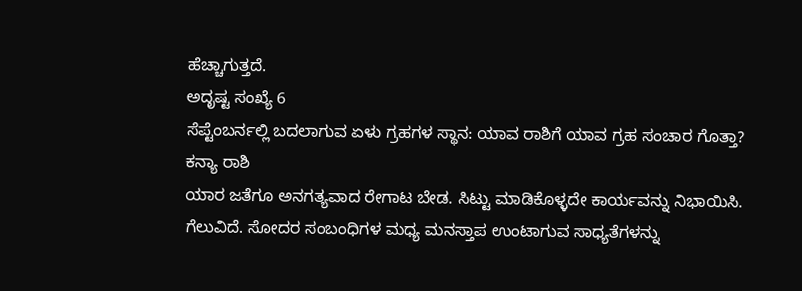ಹೆಚ್ಚಾಗುತ್ತದೆ.
ಅದೃಷ್ಟ ಸಂಖ್ಯೆ 6
ಸೆಪ್ಟೆಂಬರ್ನಲ್ಲಿ ಬದಲಾಗುವ ಏಳು ಗ್ರಹಗಳ ಸ್ಥಾನ: ಯಾವ ರಾಶಿಗೆ ಯಾವ ಗ್ರಹ ಸಂಚಾರ ಗೊತ್ತಾ?
ಕನ್ಯಾ ರಾಶಿ
ಯಾರ ಜತೆಗೂ ಅನಗತ್ಯವಾದ ರೇಗಾಟ ಬೇಡ. ಸಿಟ್ಟು ಮಾಡಿಕೊಳ್ಳದೇ ಕಾರ್ಯವನ್ನು ನಿಭಾಯಿಸಿ. ಗೆಲುವಿದೆ. ಸೋದರ ಸಂಬಂಧಿಗಳ ಮಧ್ಯ ಮನಸ್ತಾಪ ಉಂಟಾಗುವ ಸಾಧ್ಯತೆಗಳನ್ನು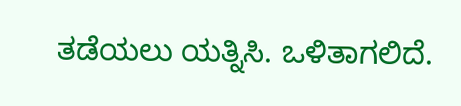ತಡೆಯಲು ಯತ್ನಿಸಿ. ಒಳಿತಾಗಲಿದೆ.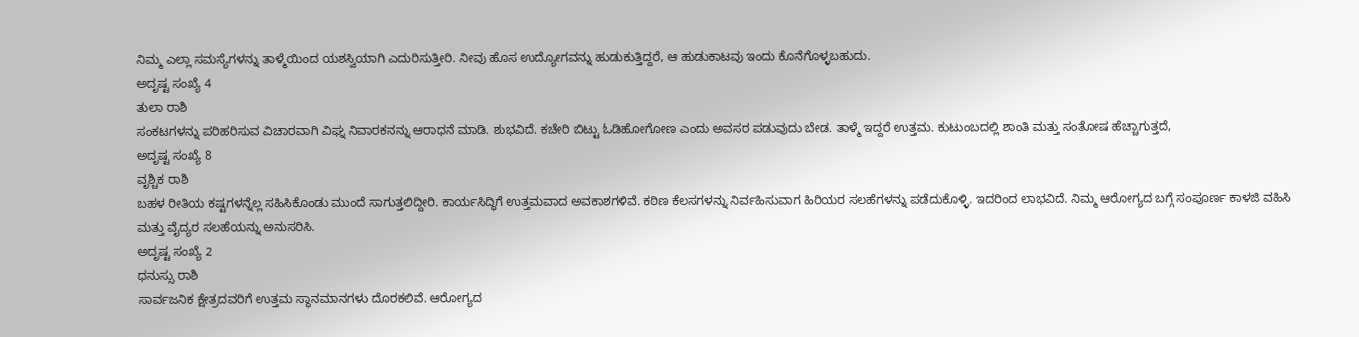ನಿಮ್ಮ ಎಲ್ಲಾ ಸಮಸ್ಯೆಗಳನ್ನು ತಾಳ್ಮೆಯಿಂದ ಯಶಸ್ವಿಯಾಗಿ ಎದುರಿಸುತ್ತೀರಿ. ನೀವು ಹೊಸ ಉದ್ಯೋಗವನ್ನು ಹುಡುಕುತ್ತಿದ್ದರೆ, ಆ ಹುಡುಕಾಟವು ಇಂದು ಕೊನೆಗೊಳ್ಳಬಹುದು.
ಅದೃಷ್ಟ ಸಂಖ್ಯೆ 4
ತುಲಾ ರಾಶಿ
ಸಂಕಟಗಳನ್ನು ಪರಿಹರಿಸುವ ವಿಚಾರವಾಗಿ ವಿಘ್ನ ನಿವಾರಕನನ್ನು ಆರಾಧನೆ ಮಾಡಿ. ಶುಭವಿದೆ. ಕಚೇರಿ ಬಿಟ್ಟು ಓಡಿಹೋಗೋಣ ಎಂದು ಅವಸರ ಪಡುವುದು ಬೇಡ. ತಾಳ್ಮೆ ಇದ್ದರೆ ಉತ್ತಮ. ಕುಟುಂಬದಲ್ಲಿ ಶಾಂತಿ ಮತ್ತು ಸಂತೋಷ ಹೆಚ್ಚಾಗುತ್ತದೆ,
ಅದೃಷ್ಟ ಸಂಖ್ಯೆ 8
ವೃಶ್ಚಿಕ ರಾಶಿ
ಬಹಳ ರೀತಿಯ ಕಷ್ಟಗಳನ್ನೆಲ್ಲ ಸಹಿಸಿಕೊಂಡು ಮುಂದೆ ಸಾಗುತ್ತಲಿದ್ದೀರಿ. ಕಾರ್ಯಸಿದ್ಧಿಗೆ ಉತ್ತಮವಾದ ಅವಕಾಶಗಳಿವೆ. ಕಠಿಣ ಕೆಲಸಗಳನ್ನು ನಿರ್ವಹಿಸುವಾಗ ಹಿರಿಯರ ಸಲಹೆಗಳನ್ನು ಪಡೆದುಕೊಳ್ಳಿ. ಇದರಿಂದ ಲಾಭವಿದೆ. ನಿಮ್ಮ ಆರೋಗ್ಯದ ಬಗ್ಗೆ ಸಂಪೂರ್ಣ ಕಾಳಜಿ ವಹಿಸಿ ಮತ್ತು ವೈದ್ಯರ ಸಲಹೆಯನ್ನು ಅನುಸರಿಸಿ.
ಅದೃಷ್ಟ ಸಂಖ್ಯೆ 2
ಧನುಸ್ಸು ರಾಶಿ
ಸಾರ್ವಜನಿಕ ಕ್ಷೇತ್ರದವರಿಗೆ ಉತ್ತಮ ಸ್ಥಾನಮಾನಗಳು ದೊರಕಲಿವೆ. ಆರೋಗ್ಯದ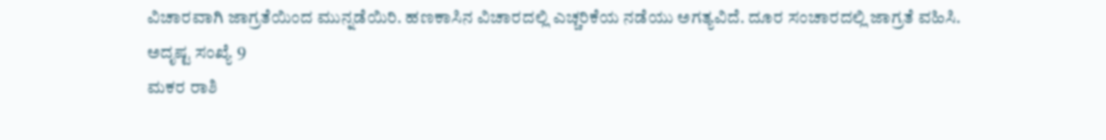ವಿಚಾರವಾಗಿ ಜಾಗ್ರತೆಯಿಂದ ಮುನ್ನಡೆಯಿರಿ. ಹಣಕಾಸಿನ ವಿಚಾರದಲ್ಲಿ ಎಚ್ಚರಿಕೆಯ ನಡೆಯು ಅಗತ್ಯವಿದೆ. ದೂರ ಸಂಚಾರದಲ್ಲಿ ಜಾಗ್ರತೆ ವಹಿಸಿ.
ಅದೃಷ್ಟ ಸಂಖ್ಯೆ 9
ಮಕರ ರಾಶಿ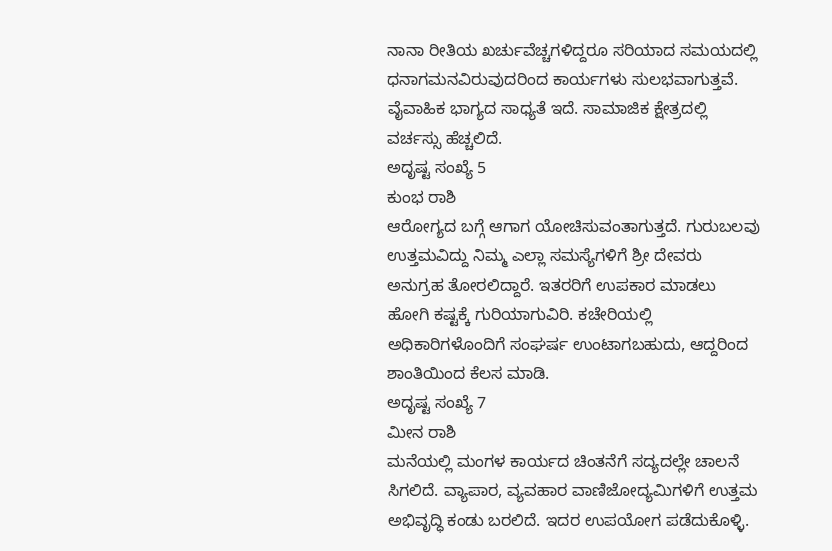ನಾನಾ ರೀತಿಯ ಖರ್ಚುವೆಚ್ಚಗಳಿದ್ದರೂ ಸರಿಯಾದ ಸಮಯದಲ್ಲಿ ಧನಾಗಮನವಿರುವುದರಿಂದ ಕಾರ್ಯಗಳು ಸುಲಭವಾಗುತ್ತವೆ. ವೈವಾಹಿಕ ಭಾಗ್ಯದ ಸಾಧ್ಯತೆ ಇದೆ. ಸಾಮಾಜಿಕ ಕ್ಷೇತ್ರದಲ್ಲಿ ವರ್ಚಸ್ಸು ಹೆಚ್ಚಲಿದೆ.
ಅದೃಷ್ಟ ಸಂಖ್ಯೆ 5
ಕುಂಭ ರಾಶಿ
ಆರೋಗ್ಯದ ಬಗ್ಗೆ ಆಗಾಗ ಯೋಚಿಸುವಂತಾಗುತ್ತದೆ. ಗುರುಬಲವು ಉತ್ತಮವಿದ್ದು ನಿಮ್ಮ ಎಲ್ಲಾ ಸಮಸ್ಯೆಗಳಿಗೆ ಶ್ರೀ ದೇವರು ಅನುಗ್ರಹ ತೋರಲಿದ್ದಾರೆ. ಇತರರಿಗೆ ಉಪಕಾರ ಮಾಡಲು ಹೋಗಿ ಕಷ್ಟಕ್ಕೆ ಗುರಿಯಾಗುವಿರಿ. ಕಚೇರಿಯಲ್ಲಿ ಅಧಿಕಾರಿಗಳೊಂದಿಗೆ ಸಂಘರ್ಷ ಉಂಟಾಗಬಹುದು, ಆದ್ದರಿಂದ ಶಾಂತಿಯಿಂದ ಕೆಲಸ ಮಾಡಿ.
ಅದೃಷ್ಟ ಸಂಖ್ಯೆ 7
ಮೀನ ರಾಶಿ
ಮನೆಯಲ್ಲಿ ಮಂಗಳ ಕಾರ್ಯದ ಚಿಂತನೆಗೆ ಸದ್ಯದಲ್ಲೇ ಚಾಲನೆ ಸಿಗಲಿದೆ. ವ್ಯಾಪಾರ, ವ್ಯವಹಾರ ವಾಣಿಜೋದ್ಯಮಿಗಳಿಗೆ ಉತ್ತಮ ಅಭಿವೃದ್ಧಿ ಕಂಡು ಬರಲಿದೆ. ಇದರ ಉಪಯೋಗ ಪಡೆದುಕೊಳ್ಳಿ.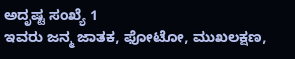ಅದೃಷ್ಟ ಸಂಖ್ಯೆ 1
ಇವರು ಜನ್ಮ ಜಾತಕ, ಫೋಟೋ, ಮುಖಲಕ್ಷಣ,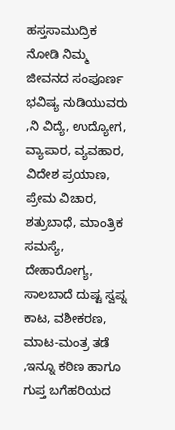ಹಸ್ತಸಾಮುದ್ರಿಕ ನೋಡಿ ನಿಮ್ಮ ಜೀವನದ ಸಂಪೂರ್ಣ ಭವಿಷ್ಯ ನುಡಿಯುವರು ,ನಿ ವಿದ್ಯೆ, ಉದ್ಯೋಗ, ವ್ಯಾಪಾರ, ವ್ಯವಹಾರ, ವಿದೇಶ ಪ್ರಯಾಣ, ಪ್ರೇಮ ವಿಚಾರ, ಶತ್ರುಬಾಧೆ, ಮಾಂತ್ರಿಕ ಸಮಸ್ಯೆ, ದೇಹಾರೋಗ್ಯ, ಸಾಲಬಾದೆ ದುಷ್ಟ ಸ್ವಪ್ನ ಕಾಟ, ವಶೀಕರಣ, ಮಾಟ-ಮಂತ್ರ ತಡೆ ,ಇನ್ನೂ ಕಠಿಣ ಹಾಗೂ ಗುಪ್ತ ಬಗೆಹರಿಯದ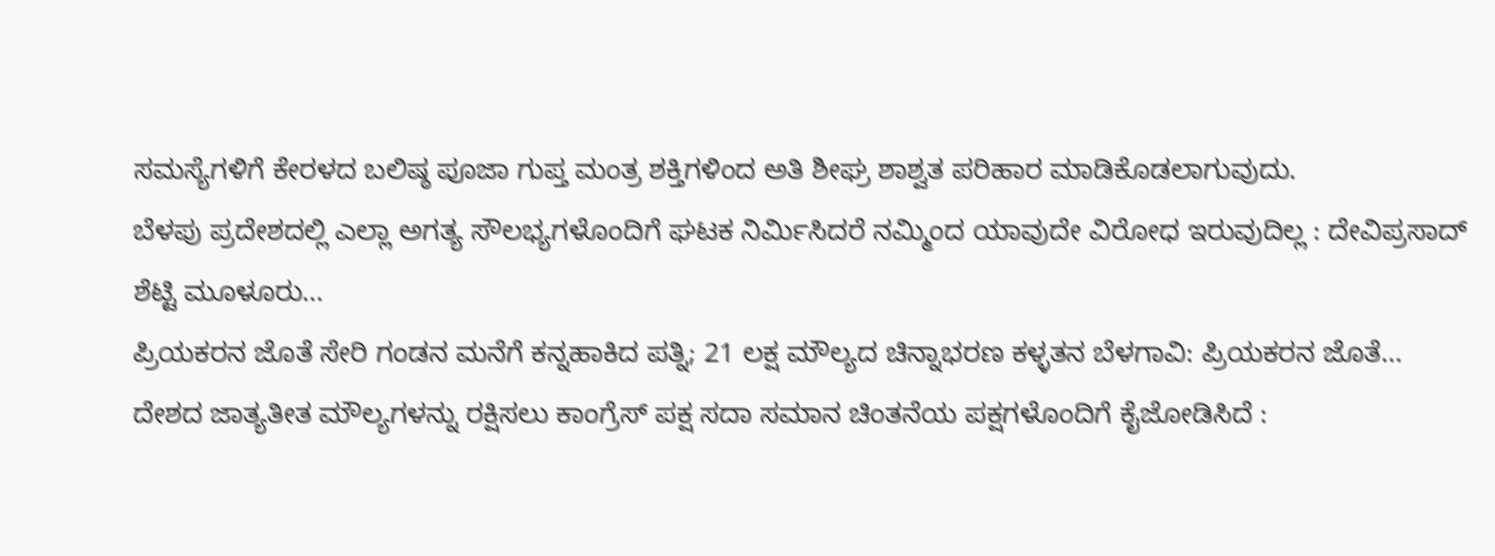ಸಮಸ್ಯೆಗಳಿಗೆ ಕೇರಳದ ಬಲಿಷ್ಠ ಪೂಜಾ ಗುಪ್ತ ಮಂತ್ರ ಶಕ್ತಿಗಳಿಂದ ಅತಿ ಶೀಘ್ರ ಶಾಶ್ವತ ಪರಿಹಾರ ಮಾಡಿಕೊಡಲಾಗುವುದು.
ಬೆಳಪು ಪ್ರದೇಶದಲ್ಲಿ ಎಲ್ಲಾ ಅಗತ್ಯ ಸೌಲಭ್ಯಗಳೊಂದಿಗೆ ಘಟಕ ನಿರ್ಮಿಸಿದರೆ ನಮ್ಮಿಂದ ಯಾವುದೇ ವಿರೋಧ ಇರುವುದಿಲ್ಲ : ದೇವಿಪ್ರಸಾದ್ ಶೆಟ್ಟಿ ಮೂಳೂರು…
ಪ್ರಿಯಕರನ ಜೊತೆ ಸೇರಿ ಗಂಡನ ಮನೆಗೆ ಕನ್ನಹಾಕಿದ ಪತ್ನಿ; 21 ಲಕ್ಷ ಮೌಲ್ಯದ ಚಿನ್ನಾಭರಣ ಕಳ್ಳತನ ಬೆಳಗಾವಿ: ಪ್ರಿಯಕರನ ಜೊತೆ…
ದೇಶದ ಜಾತ್ಯತೀತ ಮೌಲ್ಯಗಳನ್ನು ರಕ್ಷಿಸಲು ಕಾಂಗ್ರೆಸ್ ಪಕ್ಷ ಸದಾ ಸಮಾನ ಚಿಂತನೆಯ ಪಕ್ಷಗಳೊಂದಿಗೆ ಕೈಜೋಡಿಸಿದೆ :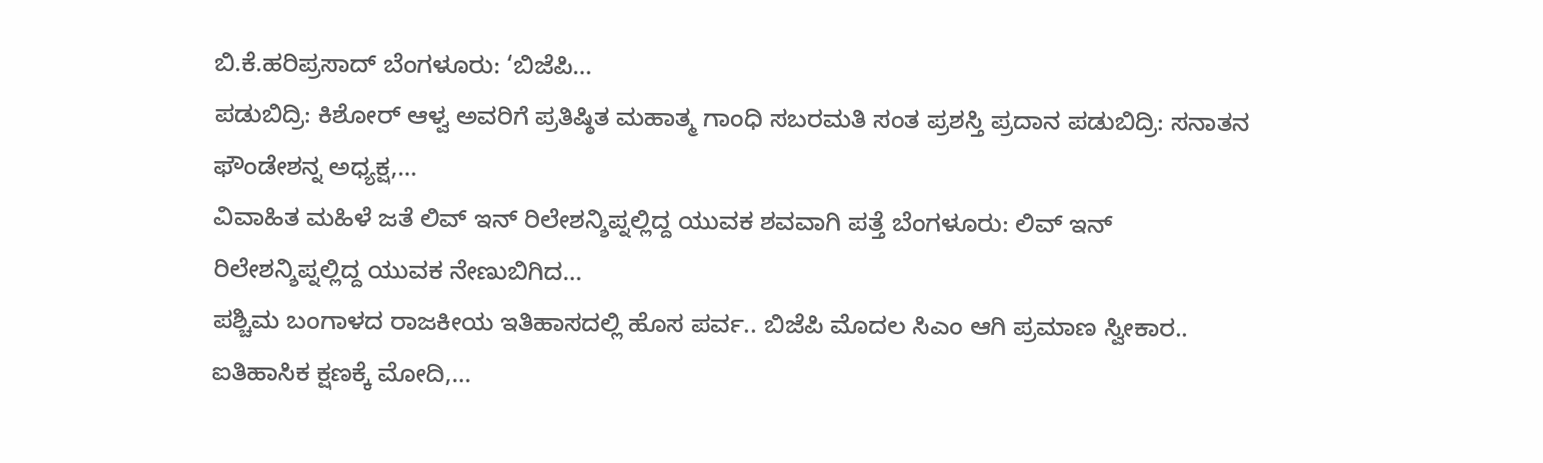ಬಿ.ಕೆ.ಹರಿಪ್ರಸಾದ್ ಬೆಂಗಳೂರು: ‘ಬಿಜೆಪಿ…
ಪಡುಬಿದ್ರಿ: ಕಿಶೋರ್ ಆಳ್ವ ಅವರಿಗೆ ಪ್ರತಿಷ್ಠಿತ ಮಹಾತ್ಮ ಗಾಂಧಿ ಸಬರಮತಿ ಸಂತ ಪ್ರಶಸ್ತಿ ಪ್ರದಾನ ಪಡುಬಿದ್ರಿ: ಸನಾತನ ಫೌಂಡೇಶನ್ನ ಅಧ್ಯಕ್ಷ,…
ವಿವಾಹಿತ ಮಹಿಳೆ ಜತೆ ಲಿವ್ ಇನ್ ರಿಲೇಶನ್ಶಿಪ್ನಲ್ಲಿದ್ದ ಯುವಕ ಶವವಾಗಿ ಪತ್ತೆ ಬೆಂಗಳೂರು: ಲಿವ್ ಇನ್ ರಿಲೇಶನ್ಶಿಪ್ನಲ್ಲಿದ್ದ ಯುವಕ ನೇಣುಬಿಗಿದ…
ಪಶ್ಚಿಮ ಬಂಗಾಳದ ರಾಜಕೀಯ ಇತಿಹಾಸದಲ್ಲಿ ಹೊಸ ಪರ್ವ.. ಬಿಜೆಪಿ ಮೊದಲ ಸಿಎಂ ಆಗಿ ಪ್ರಮಾಣ ಸ್ವೀಕಾರ.. ಐತಿಹಾಸಿಕ ಕ್ಷಣಕ್ಕೆ ಮೋದಿ,…